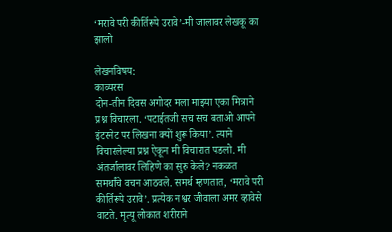‘मरावे परी कीर्तिरूपे उरावे’-मी जालावर लेखकू का झालो

लेखनविषय:
काव्यरस
दोन-तीन दिवस अगोदर मला माझ्या एका मित्राने प्रश्न विचारला. ‘पटाईतजी सच सच बताओ आपने इंटरनेट पर लिखना क्यों शुरू किया’. त्याने विचारलेल्या प्रश्न ऐकून मी विचारात पडलो. मी अंतर्जालावर लिहिणे का सुरु केले? नकळत समर्थांचे वचन आठवले. समर्थ म्हणतात, ‘मरावे परी कीर्तिरूपे उरावे’. प्रत्येक नश्वर जीवाला अमर व्हावेसे वाटते. मृत्यू लोकात शरीराने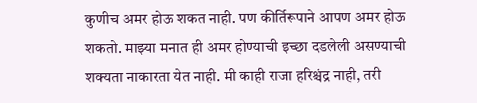कुणीच अमर होऊ शकत नाही. पण कीर्तिरूपाने आपण अमर होऊ शकतो. माझ्या मनात ही अमर होण्याची इच्छा दडलेली असण्याची शक्यता नाकारता येत नाही. मी काही राजा हरिश्चंद्र नाही, तरी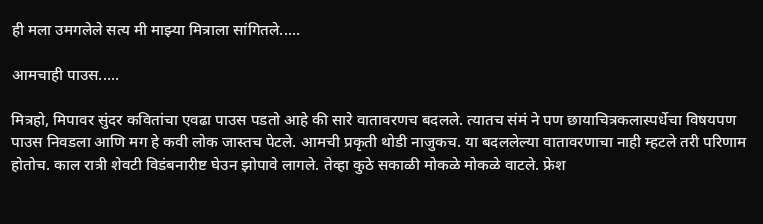ही मला उमगलेले सत्य मी माझ्या मित्राला सांगितले.....

आमचाही पाउस.....

मित्रहो, मिपावर सुंदर कवितांचा एवढा पाउस पडतो आहे की सारे वातावरणच बदलले. त्यातच संमं ने पण छायाचित्रकलास्पर्धेचा विषयपण पाउस निवडला आणि मग हे कवी लोक जास्तच पेटले. आमची प्रकृती थोडी नाजुकच. या बदललेल्या वातावरणाचा नाही म्हटले तरी परिणाम होतोच. काल रात्री शेवटी विडंबनारीष्ट घेउन झोपावे लागले. तेव्हा कुठे सकाळी मोकळे मोकळे वाटले. फ्रेश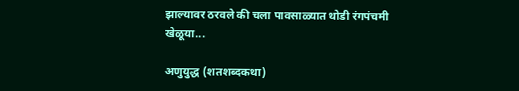झाल्यावर ठरवले की चला पावसाळ्यात थोडी रंगपंचमी खेळूया...

अणुयुद्ध (शतशब्दकथा)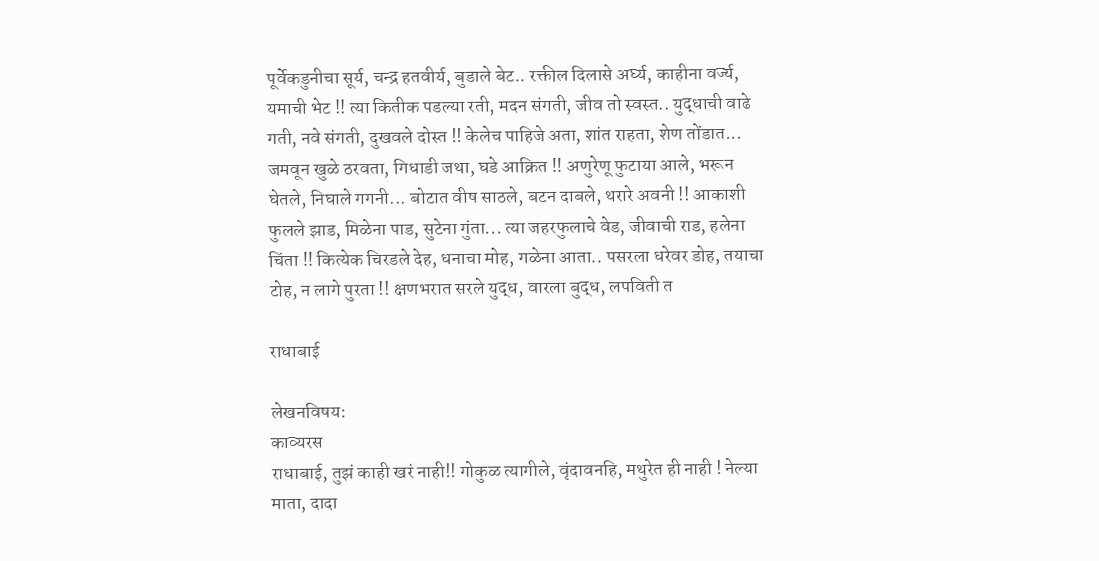पूर्वेकडुनीचा सूर्य, चन्द्र हतवीर्य, बुडाले बेट.. रक्तील दिलासे अर्घ्य, काहीना वर्ज्य, यमाची भेट !! त्या कितीक पडल्या रती, मदन संगती, जीव तो स्वस्त.. युद्धाची वाढे गती, नवे संगती, दुखवले दोस्त !! केलेच पाहिजे अता, शांत राहता, शेण तोंडात... जमवून खुळे ठरवता, गिधाडी जथा, घडे आक्रित !! अणुरेणू फुटाया आले, भरून घेतले, निघाले गगनी... बोटात वीष साठले, बटन दाबले, थरारे अवनी !! आकाशी फुलले झाड, मिळेना पाड, सुटेना गुंता... त्या जहरफुलाचे वेड, जीवाची राड, हलेना चिंता !! कित्येक चिरडले देह, धनाचा मोह, गळेना आता.. पसरला धरेवर डोह, तयाचा टोह, न लागे पुरता !! क्षणभरात सरले युद्ध, वारला बुद्ध, लपविती त

राधाबाई

लेखनविषय:
काव्यरस
राधाबाई, तुझं काही खरं नाही!! गोकुळ त्यागीले, वृंदावनहि, मथुरेत ही नाही ! नेल्या माता, दादा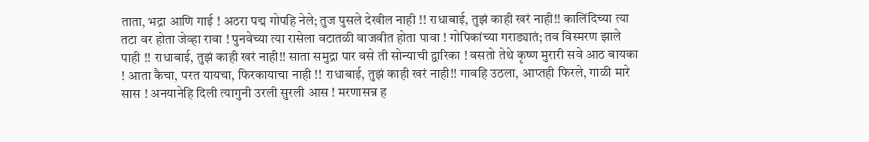ताता, भद्रा आणि गाई ! अठरा पद्म गोपहि नेले; तुज पुसले देखील नाही !! राधाबाई, तुझं काही खरं नाही!! कालिंदिच्या त्या तटा वर होता जेव्हा रावा ! पुनवेच्या त्या रासेला वटातळी वाजवीत होता पावा ! गोपिकांच्या गराड्यातं; तव विस्मरण झाले पाही !! राधाबाई, तुझं काही खरं नाही!! साता समुद्रा पार वसे ती सोन्याची द्वारिका ! वसतो तेथे कृष्ण मुरारी सवे आठ बायका ! आता कैचा, परत यायचा, फिरकायाचा नाही !! राधाबाई, तुझं काही खरं नाही!! गावहि उठला, आप्तही फिरले, गाळी मारे सास ! अनयानेहि दिली त्यागुनी उरली सुरली आस ! मरणासन्न ह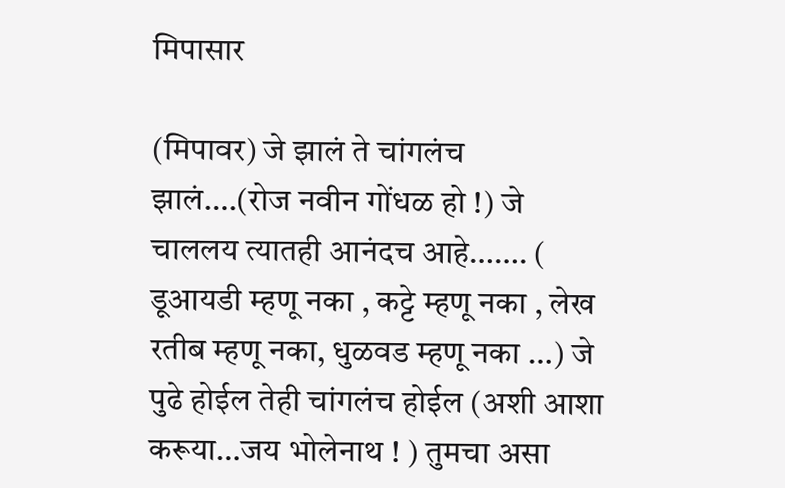मिपासार

(मिपावर) जे झालं ते चांगलंच झालं….(रोज नवीन गोंधळ हो !) जे चाललय त्यातही आनंदच आहे……. ( डूआयडी म्हणू नका , कट्टे म्हणू नका , लेख रतीब म्हणू नका, धुळवड म्हणू नका …) जे पुढे होईल तेही चांगलंच होईल (अशी आशा करूया…जय भोलेनाथ ! ) तुमचा असा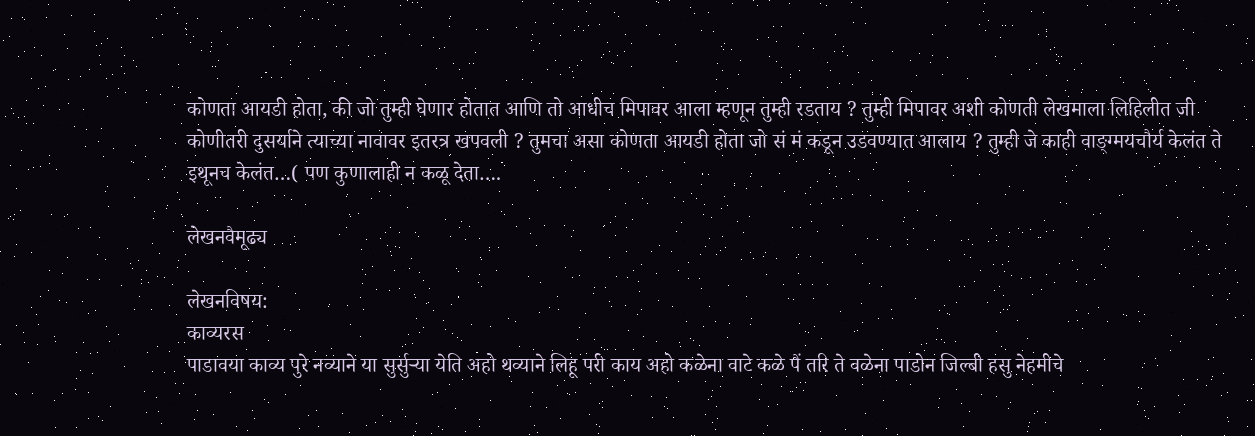कोणता आयडी होता, की जो तुम्ही घेणार होतात आणि तो आधीच मिपावर आला म्हणून तुम्ही रडताय ? तुम्ही मिपावर अशी कोणती लेखमाला लिहिलीत जी कोणीतरी दुसर्याने त्याच्या नावावर इतरत्र खपवली ? तुमचा असा कोणता आयडी होता जो सं मं कडून उडवण्यात आलाय ? तुम्ही जे काही वाङ्ग्मयचौर्य केलंत ते इथूनच केलंत…( पण कुणालाही न कळू देता….

लेखनवैमूढ्य

लेखनविषय:
काव्यरस
पाडावया काव्य पुरे नव्याने या सुर्सुर्‍या येति अहो थव्याने लिहू परी काय अहो कळेना वाटे कळे पैं तरि ते वळेना पाडोन जिल्बी हसु नेहमीचे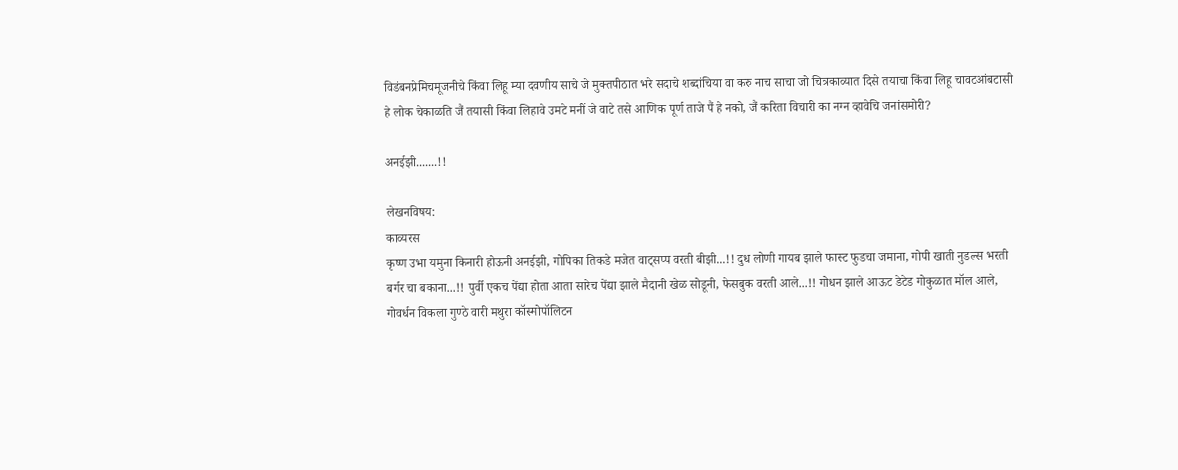विडंबनप्रेमिचमूजनीचे किंवा लिहू म्या दवणीय साचे जे मुक्तपीठात भरे सदाचे शब्दांचिया वा करु नाच साचा जो चित्रकाव्यात दिसे तयाचा किंवा लिहू चावटआंबटासी हे लोक चेकाळति जैं तयासी किंवा लिहावे उमटे मनीं जे वाटे तसे आणिक पूर्ण ताजे पैं हे नको, जैं करिता विचारी का नग्न व्हावेचि जनांसमोरी?

अनईझी.......!!

लेखनविषय:
काव्यरस
कृष्ण उभा यमुना किनारी होऊनी अनईझी, गोपिका तिकडे मजेत वाट्सप्प वरती बीझी...!! दुध लोणी गायब झाले फास्ट फुडचा जमाना, गोपी खाती नुडल्स भरती बर्गर चा बकाना...!! पुर्वी एकच पेंद्या होता आता सारेच पेंद्या झाले मैदानी खेळ सोडूनी, फेसबुक वरती आले...!! गोधन झाले आऊट डेटेड गोकुळात मॉल आले, गोवर्धन विकला गुण्ठे वारी मथुरा कॉस्मोपॉलिटन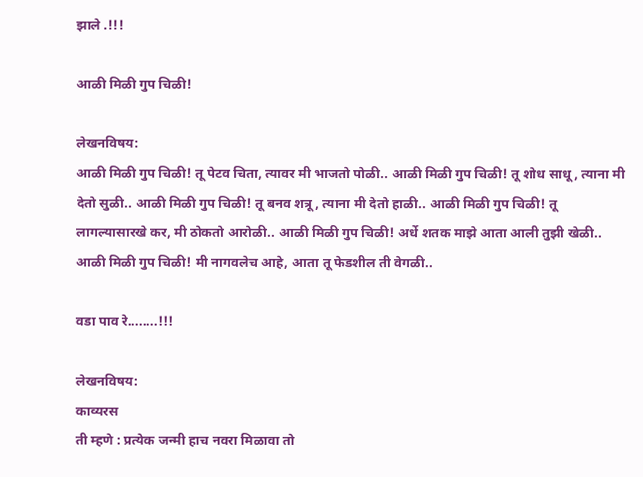झाले .!!!

आळी मिळी गुप चिळी!

लेखनविषय:
आळी मिळी गुप चिळी! तू पेटव चिता, त्यावर मी भाजतो पोळी.. आळी मिळी गुप चिळी! तू शोध साधू, त्याना मी देतो सुळी.. आळी मिळी गुप चिळी! तू बनव शत्रू, त्याना मी देतो हाळी.. आळी मिळी गुप चिळी! तू लागल्यासारखे कर, मी ठोकतो आरोळी.. आळी मिळी गुप चिळी! अर्धे शतक माझे आता आली तुझी खेळी.. आळी मिळी गुप चिळी! मी नागवलेच आहे, आता तू फेडशील ती वेगळी..

वडा पाव रे........!!!

लेखनविषय:
काव्यरस
ती म्हणे : प्रत्येक जन्मी हाच नवरा मिळावा तो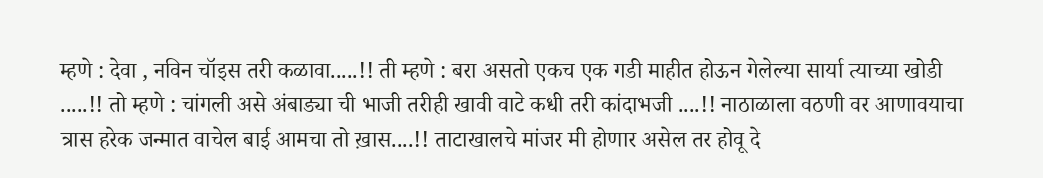म्हणे : देवा , नविन चॉइस तरी कळावा.....!! ती म्हणे : बरा असतो एकच एक गडी माहीत होऊन गेलेल्या सार्या त्याच्या खोडी .....!! तो म्हणे : चांगली असे अंबाड्या ची भाजी तरीही खावी वाटे कधी तरी कांदाभजी ....!! नाठाळाला वठणी वर आणावयाचा त्रास हरेक जन्मात वाचेल बाई आमचा तो ख़ास....!! ताटाखालचे मांजर मी होणार असेल तर होवू दे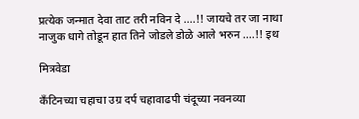प्रत्येक जन्मात देवा ताट तरी नविन दे ....!! जायचे तर जा नाथा नाजुक धागे तोडून हात तिने जोडले डोळे आले भरुन ....!! इथ

मित्रवेडा

कॅंटिनच्या चहाचा उग्र दर्प चहावाढपी चंदूच्या नवनव्या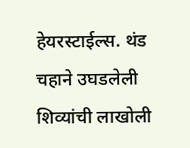हेयरस्टाईल्स. थंड चहाने उघडलेली शिव्यांची लाखोली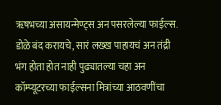ॠषभच्या असायन्मेण्ट्स अन पसरलेल्या फाईल्स. डोळे बंद करायचे, सारं लख्ख पाहायचं अन तंद्री भंग होता होत नाही पुढ्यातल्या चहा अन कॉम्प्यूटरच्या फाईल्सना मित्रांच्या आठवणींचा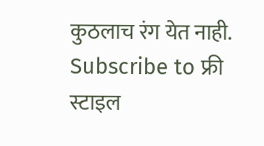कुठलाच रंग येत नाही.
Subscribe to फ्री स्टाइल